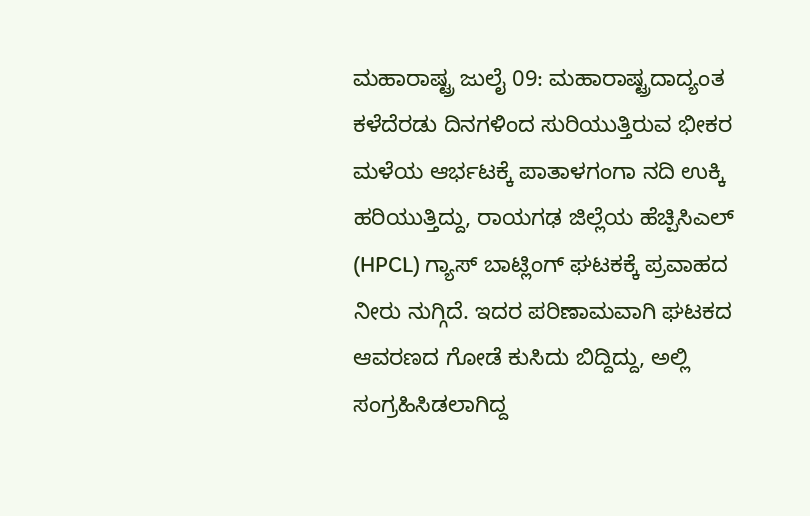ಮಹಾರಾಷ್ಟ್ರ ಜುಲೈ 09: ಮಹಾರಾಷ್ಟ್ರದಾದ್ಯಂತ ಕಳೆದೆರಡು ದಿನಗಳಿಂದ ಸುರಿಯುತ್ತಿರುವ ಭೀಕರ ಮಳೆಯ ಆರ್ಭಟಕ್ಕೆ ಪಾತಾಳಗಂಗಾ ನದಿ ಉಕ್ಕಿ ಹರಿಯುತ್ತಿದ್ದು, ರಾಯಗಢ ಜಿಲ್ಲೆಯ ಹೆಚ್ಪಿಸಿಎಲ್ (HPCL) ಗ್ಯಾಸ್ ಬಾಟ್ಲಿಂಗ್ ಘಟಕಕ್ಕೆ ಪ್ರವಾಹದ ನೀರು ನುಗ್ಗಿದೆ. ಇದರ ಪರಿಣಾಮವಾಗಿ ಘಟಕದ ಆವರಣದ ಗೋಡೆ ಕುಸಿದು ಬಿದ್ದಿದ್ದು, ಅಲ್ಲಿ ಸಂಗ್ರಹಿಸಿಡಲಾಗಿದ್ದ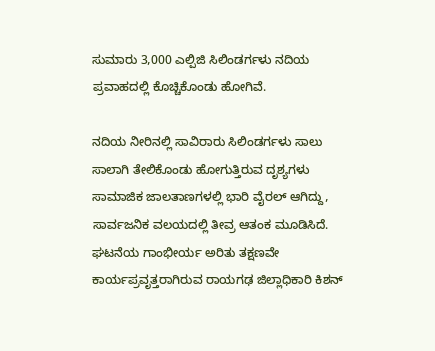ಸುಮಾರು 3,000 ಎಲ್ಪಿಜಿ ಸಿಲಿಂಡರ್ಗಳು ನದಿಯ ಪ್ರವಾಹದಲ್ಲಿ ಕೊಚ್ಚಿಕೊಂಡು ಹೋಗಿವೆ.

ನದಿಯ ನೀರಿನಲ್ಲಿ ಸಾವಿರಾರು ಸಿಲಿಂಡರ್ಗಳು ಸಾಲು ಸಾಲಾಗಿ ತೇಲಿಕೊಂಡು ಹೋಗುತ್ತಿರುವ ದೃಶ್ಯಗಳು ಸಾಮಾಜಿಕ ಜಾಲತಾಣಗಳಲ್ಲಿ ಭಾರಿ ವೈರಲ್ ಆಗಿದ್ದು, ಸಾರ್ವಜನಿಕ ವಲಯದಲ್ಲಿ ತೀವ್ರ ಆತಂಕ ಮೂಡಿಸಿದೆ.
ಘಟನೆಯ ಗಾಂಭೀರ್ಯ ಅರಿತು ತಕ್ಷಣವೇ ಕಾರ್ಯಪ್ರವೃತ್ತರಾಗಿರುವ ರಾಯಗಢ ಜಿಲ್ಲಾಧಿಕಾರಿ ಕಿಶನ್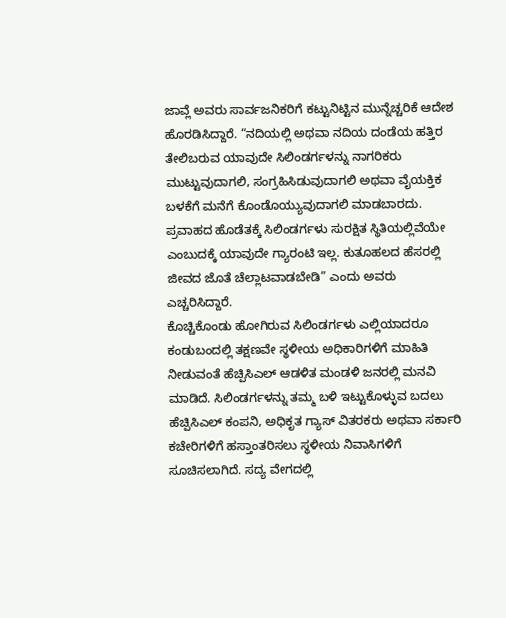ಜಾವ್ಲೆ ಅವರು ಸಾರ್ವಜನಿಕರಿಗೆ ಕಟ್ಟುನಿಟ್ಟಿನ ಮುನ್ನೆಚ್ಚರಿಕೆ ಆದೇಶ ಹೊರಡಿಸಿದ್ದಾರೆ. “ನದಿಯಲ್ಲಿ ಅಥವಾ ನದಿಯ ದಂಡೆಯ ಹತ್ತಿರ ತೇಲಿಬರುವ ಯಾವುದೇ ಸಿಲಿಂಡರ್ಗಳನ್ನು ನಾಗರಿಕರು ಮುಟ್ಟುವುದಾಗಲಿ, ಸಂಗ್ರಹಿಸಿಡುವುದಾಗಲಿ ಅಥವಾ ವೈಯಕ್ತಿಕ ಬಳಕೆಗೆ ಮನೆಗೆ ಕೊಂಡೊಯ್ಯುವುದಾಗಲಿ ಮಾಡಬಾರದು. ಪ್ರವಾಹದ ಹೊಡೆತಕ್ಕೆ ಸಿಲಿಂಡರ್ಗಳು ಸುರಕ್ಷಿತ ಸ್ಥಿತಿಯಲ್ಲಿವೆಯೇ ಎಂಬುದಕ್ಕೆ ಯಾವುದೇ ಗ್ಯಾರಂಟಿ ಇಲ್ಲ. ಕುತೂಹಲದ ಹೆಸರಲ್ಲಿ ಜೀವದ ಜೊತೆ ಚೆಲ್ಲಾಟವಾಡಬೇಡಿ” ಎಂದು ಅವರು ಎಚ್ಚರಿಸಿದ್ದಾರೆ.
ಕೊಚ್ಚಿಕೊಂಡು ಹೋಗಿರುವ ಸಿಲಿಂಡರ್ಗಳು ಎಲ್ಲಿಯಾದರೂ ಕಂಡುಬಂದಲ್ಲಿ ತಕ್ಷಣವೇ ಸ್ಥಳೀಯ ಅಧಿಕಾರಿಗಳಿಗೆ ಮಾಹಿತಿ ನೀಡುವಂತೆ ಹೆಚ್ಪಿಸಿಎಲ್ ಆಡಳಿತ ಮಂಡಳಿ ಜನರಲ್ಲಿ ಮನವಿ ಮಾಡಿದೆ. ಸಿಲಿಂಡರ್ಗಳನ್ನು ತಮ್ಮ ಬಳಿ ಇಟ್ಟುಕೊಳ್ಳುವ ಬದಲು ಹೆಚ್ಪಿಸಿಎಲ್ ಕಂಪನಿ, ಅಧಿಕೃತ ಗ್ಯಾಸ್ ವಿತರಕರು ಅಥವಾ ಸರ್ಕಾರಿ ಕಚೇರಿಗಳಿಗೆ ಹಸ್ತಾಂತರಿಸಲು ಸ್ಥಳೀಯ ನಿವಾಸಿಗಳಿಗೆ ಸೂಚಿಸಲಾಗಿದೆ. ಸದ್ಯ ವೇಗದಲ್ಲಿ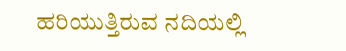ಹರಿಯುತ್ತಿರುವ ನದಿಯಲ್ಲಿ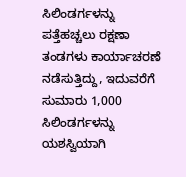ಸಿಲಿಂಡರ್ಗಳನ್ನು ಪತ್ತೆಹಚ್ಚಲು ರಕ್ಷಣಾ ತಂಡಗಳು ಕಾರ್ಯಾಚರಣೆ ನಡೆಸುತ್ತಿದ್ದು, ಇದುವರೆಗೆ ಸುಮಾರು 1,000 ಸಿಲಿಂಡರ್ಗಳನ್ನು ಯಶಸ್ವಿಯಾಗಿ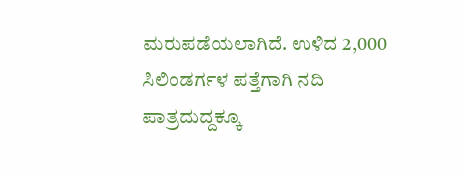ಮರುಪಡೆಯಲಾಗಿದೆ. ಉಳಿದ 2,000 ಸಿಲಿಂಡರ್ಗಳ ಪತ್ತೆಗಾಗಿ ನದಿ ಪಾತ್ರದುದ್ದಕ್ಕೂ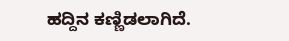ಹದ್ದಿನ ಕಣ್ಣಿಡಲಾಗಿದೆ.